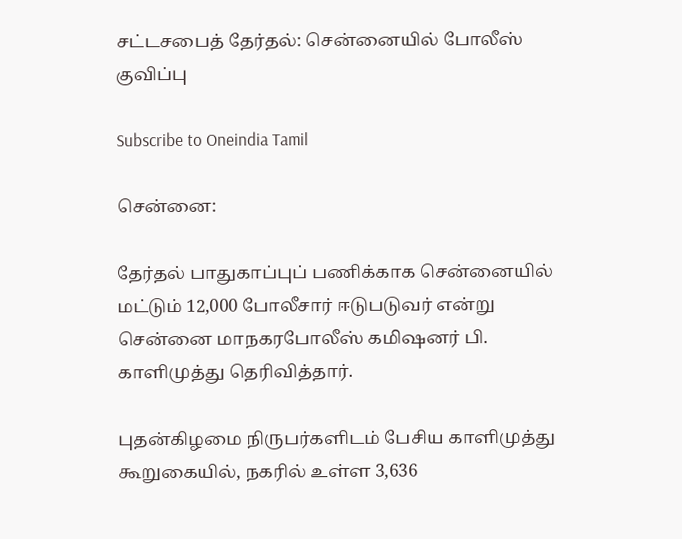சட்டசபைத் தேர்தல்: சென்னையில் போலீஸ் குவிப்பு

Subscribe to Oneindia Tamil

சென்னை:

தேர்தல் பாதுகாப்புப் பணிக்காக சென்னையில் மட்டும் 12,000 போலீசார் ஈடுபடுவர் என்று சென்னை மாநகரபோலீஸ் கமிஷனர் பி. காளிமுத்து தெரிவித்தார்.

புதன்கிழமை நிருபர்களிடம் பேசிய காளிமுத்து கூறுகையில், நகரில் உள்ள 3,636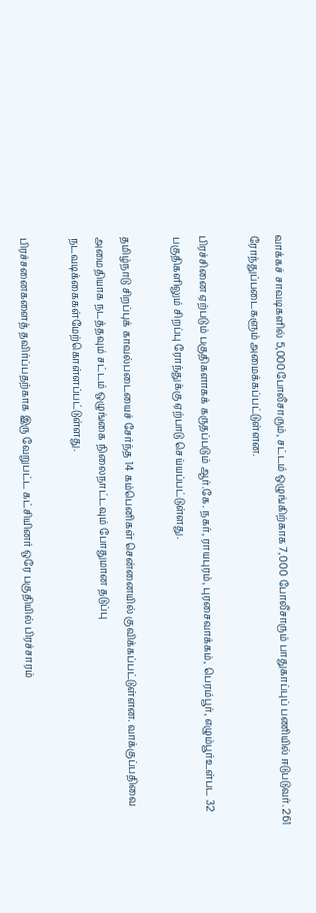வாக்கச் சாவடிகளில் 5,000போலீசாரும், சட்டம் ஒழுங்கிற்காக 7,000 போலீசாரும் பாதுகாப்புப் பணியில் ஈடுபடுவர். 261 ரோந்துப்படைகளும் அமைக்கப்பட்டுள்ளன.

பிரச்சினை ஏற்படும் பகுதிகளாகக் கருதப்படும் ஆர்.கே. நகர், ராயபுரம், புரசைவாக்கம், பெரம்பூர், எழும்பூர்உள்பட 32 பகுதிகளிலும் சிறப்பு ரோந்துக்கு ஏற்பாடு செய்யப்பட்டுள்ளது.

தமிழ்நாடு சிறப்புக் காவல்படையைச் சேர்ந்த 14 கம்பெனிகள் சென்னையில் குவிக்கப்பட்டுள்ளன. வாக்குப்பதிவை அமைதியாக நடத்தவும் சட்டம் ஒழுங்கை நிலைநாட்டவும் போதுமான தடுப்பு நடவடிக்கைகள்மேற்கொள்ளப்பட்டுள்ளது.

பிரச்சனைகளைத் தவிர்ப்பதற்காக இரு வேறுபட்ட கட்சியினர் ஒரே பகுதியில் பிரச்சாரம்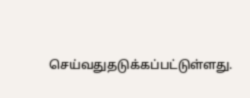செய்வதுதடுக்கப்பட்டுள்ளது.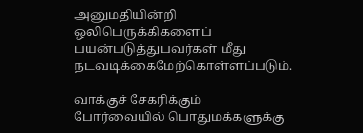அனுமதியின்றி ஒலிபெருக்கிகளைப் பயன்படுத்துபவர்கள் மீது நடவடிக்கைமேற்கொள்ளப்படும்.

வாக்குச் சேகரிக்கும் போர்வையில் பொதுமக்களுக்கு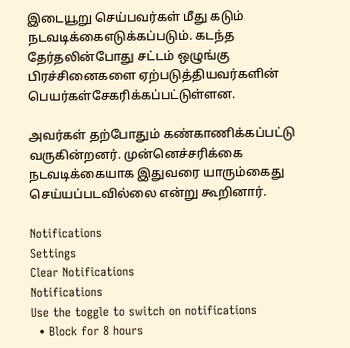இடையூறு செய்பவர்கள் மீது கடும் நடவடிக்கைஎடுக்கப்படும். கடந்த தேர்தலின்போது சட்டம் ஒழுங்கு பிரச்சினைகளை ஏற்படுத்தியவர்களின் பெயர்கள்சேகரிக்கப்பட்டுள்ளன.

அவர்கள் தற்போதும் கண்காணிக்கப்பட்டு வருகின்றனர். முன்னெச்சரிக்கை நடவடிக்கையாக இதுவரை யாரும்கைது செய்யப்படவில்லை என்று கூறினார்.

Notifications
Settings
Clear Notifications
Notifications
Use the toggle to switch on notifications
  • Block for 8 hours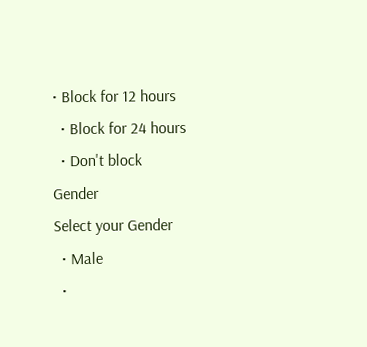• Block for 12 hours
  • Block for 24 hours
  • Don't block
Gender
Select your Gender
  • Male
  •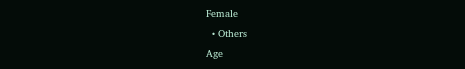Female
  • Others
Age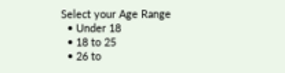Select your Age Range
  • Under 18
  • 18 to 25
  • 26 to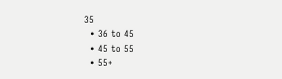35
  • 36 to 45
  • 45 to 55
  • 55+